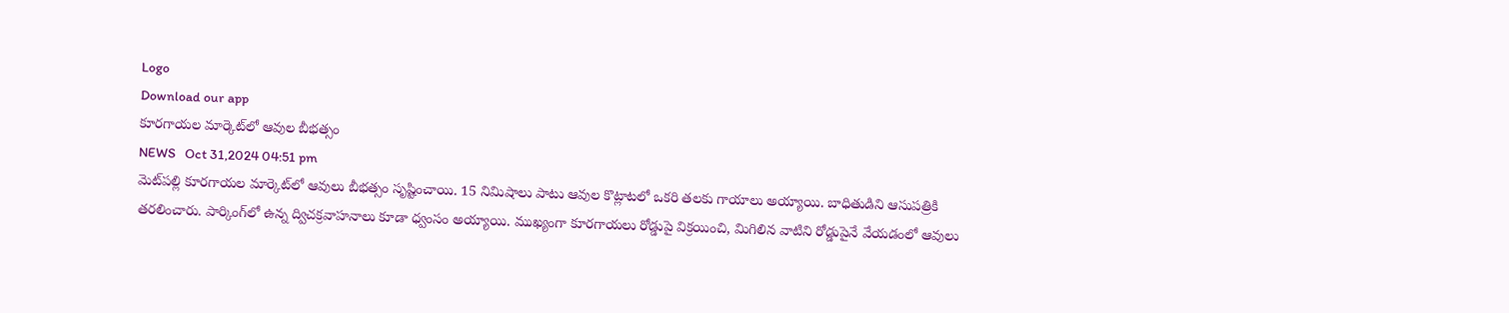Logo
Download our app
కూరగాయల మార్కెట్‌లో ఆవుల బీభత్సం
NEWS   Oct 31,2024 04:51 pm
మెట్‌పల్లి కూరగాయల మార్కెట్‌లో ఆవులు బీభత్సం సృష్టించాయి. 15 నిమిషాలు పాటు ఆవుల కొట్లాటలో ఒకరి తలకు గాయాలు అయ్యాయి. బాధితుడిని ఆసుపత్రికి తరలించారు. పార్కింగ్‌లో ఉన్న ద్విచక్రవాహనాలు కూడా ధ్వంసం అయ్యాయి. ముఖ్యంగా కూరగాయలు రోడ్డుపై విక్రయించి, మిగిలిన వాటిని రోడ్డుపైనే వేయడంలో ఆవులు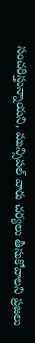సంచరిస్తున్నాయని, మున్సిపల్ వారు చర్యలు తీసుకోవాలని ప్రజలు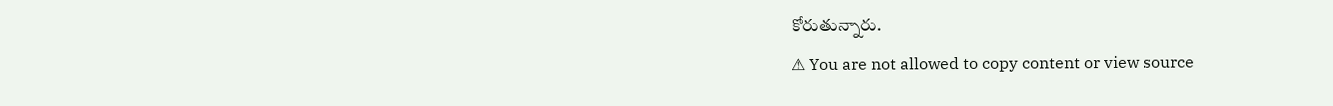కోరుతున్నారు.
⚠ You are not allowed to copy content or view source